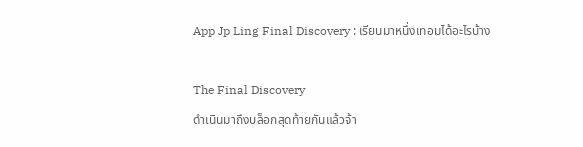App Jp Ling Final Discovery : เรียนมาหนึ่งเทอมได้อะไรบ้าง

The Final Discovery
ดำเนินมาถึงบล็อกสุดท้ายกันแล้วจ้า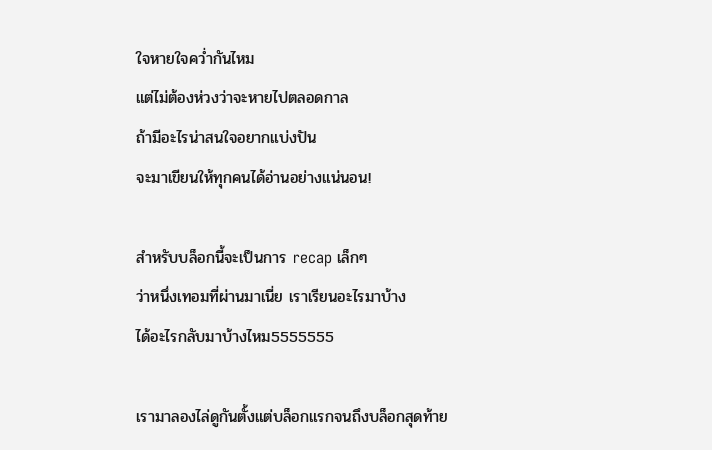ใจหายใจคว่ำกันไหม
แต่ไม่ต้องห่วงว่าจะหายไปตลอดกาล
ถ้ามีอะไรน่าสนใจอยากแบ่งปัน
จะมาเขียนให้ทุกคนได้อ่านอย่างแน่นอน!

สำหรับบล็อกนี้จะเป็นการ recap เล็กๆ
ว่าหนึ่งเทอมที่ผ่านมาเนี่ย เราเรียนอะไรมาบ้าง
ได้อะไรกลับมาบ้างไหม5555555

เรามาลองไล่ดูกันตั้งแต่บล็อกแรกจนถึงบล็อกสุดท้าย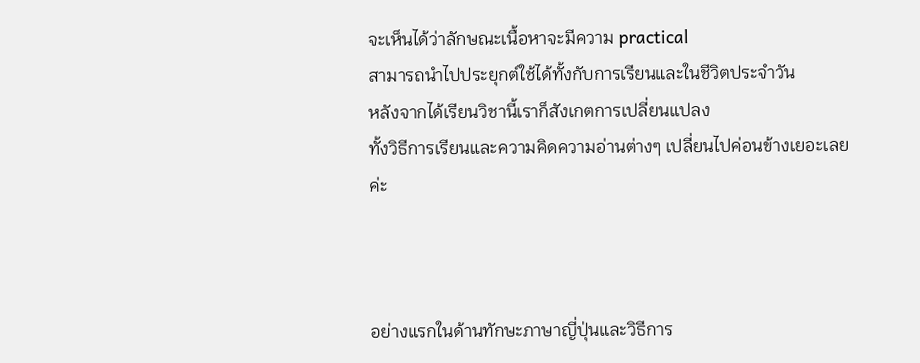จะเห็นได้ว่าลักษณะเนื้อหาจะมีความ practical
สามารถนำไปประยุกต์ใช้ได้ทั้งกับการเรียนและในชีวิตประจำวัน
หลังจากได้เรียนวิชานี้เราก็สังเกตการเปลี่ยนแปลง
ทั้งวิธีการเรียนและความคิดความอ่านต่างๆ เปลี่ยนไปค่อนข้างเยอะเลยค่ะ



อย่างแรกในด้านทักษะภาษาญี่ปุ่นและวิธีการ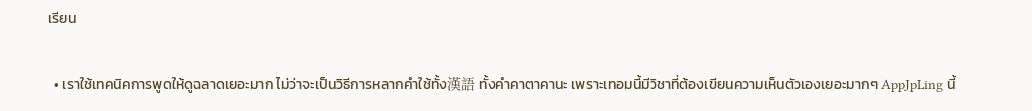เรียน

  • เราใช้เทคนิคการพูดให้ดูฉลาดเยอะมาก ไม่ว่าจะเป็นวิธีการหลากคำใช้ทั้ง漢語 ทั้งคำคาตาคานะ เพราะเทอมนี้มีวิชาที่ต้องเขียนความเห็นตัวเองเยอะมากๆ AppJpLing นี้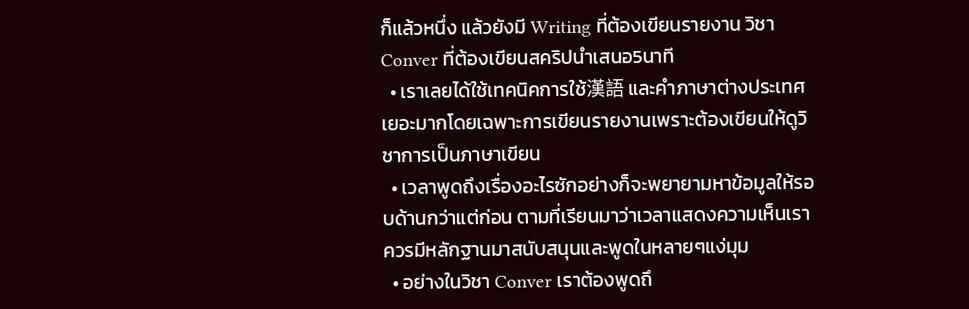ก็แล้วหนึ่ง แล้วยังมี Writing ที่ต้องเขียนรายงาน วิชา Conver ที่ต้องเขียนสคริปนำเสนอ5นาที
  • เราเลยได้ใช้เทคนิคการใช้漢語 และคำภาษาต่างประเทศเยอะมากโดยเฉพาะการเขียนรายงานเพราะต้องเขียนให้ดูวิชาการเป็นภาษาเขียน
  • เวลาพูดถึงเรื่องอะไรซักอย่างก็จะพยายามหาข้อมูลให้รอบด้านกว่าแต่ก่อน ตามที่เรียนมาว่าเวลาแสดงความเห็นเราควรมีหลักฐานมาสนับสนุนและพูดในหลายๆแง่มุม
  • อย่างในวิชา Conver เราต้องพูดถึ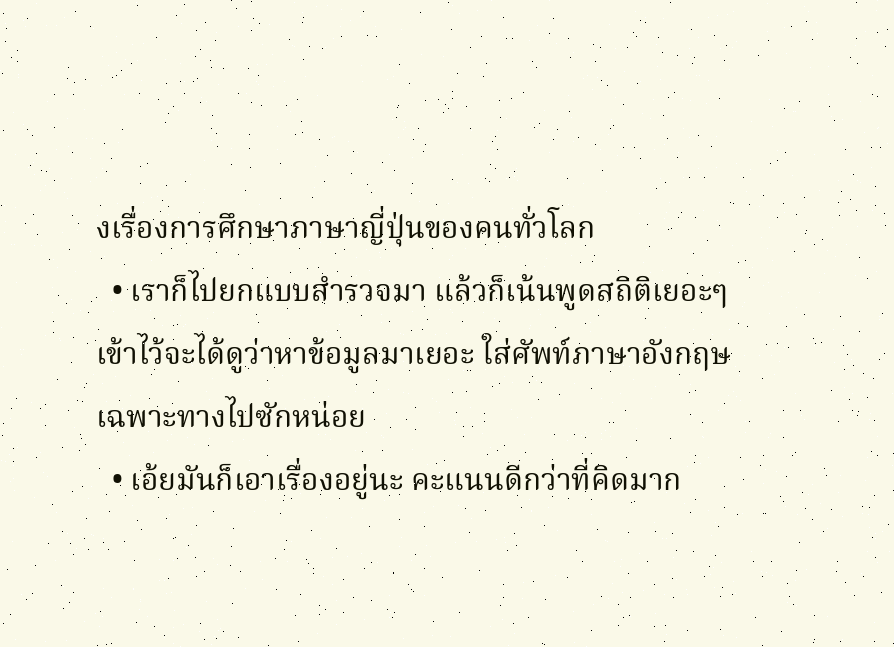งเรื่องการศึกษาภาษาญี่ปุ่นของคนทั่วโลก
  • เราก็ไปยกแบบสำรวจมา แล้วก็เน้นพูดสถิติเยอะๆเข้าไว้จะได้ดูว่าหาข้อมูลมาเยอะ ใส่ศัพท์ภาษาอังกฤษเฉพาะทางไปซักหน่อย
  • เอ้ยมันก็เอาเรื่องอยู่นะ คะแนนดีกว่าที่คิดมาก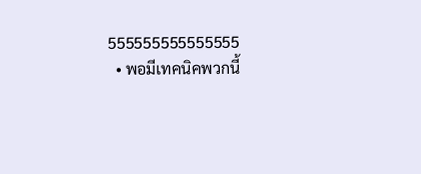555555555555555
  • พอมีเทคนิคพวกนี้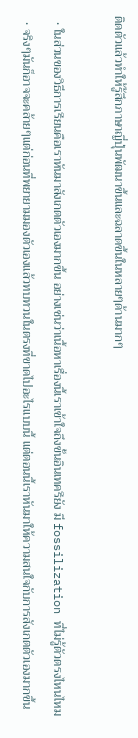ติดตัวแล้วทำให้รู้สึกภาษาญี่ปุ่นพัฒนาขึ้นและฉลาดขึ้นในหลายๆด้านมากๆ

  • ในส่วนของวิธีการเรียนคือเราหันมาสังเกตตัวเองมากขึ้น อย่างเช่นว่าเนื้อหาเรื่องนี้เราเข้าใจถึงขั้นอินเทครึยัง มี fossilization ที่ไม่รู้ตัวตรงไหนไหม
  • จริงๆมันก็อาจจะคล้ายๆแต่ก่อนที่พยายามมองตัวเองแล้วทบทวนในตรงที่ขาดไปอะไรแบบนี้ แต่ตอนนี้เราหันมาให้ความสนใจกับการสังเกตตัวเองมากขึ้น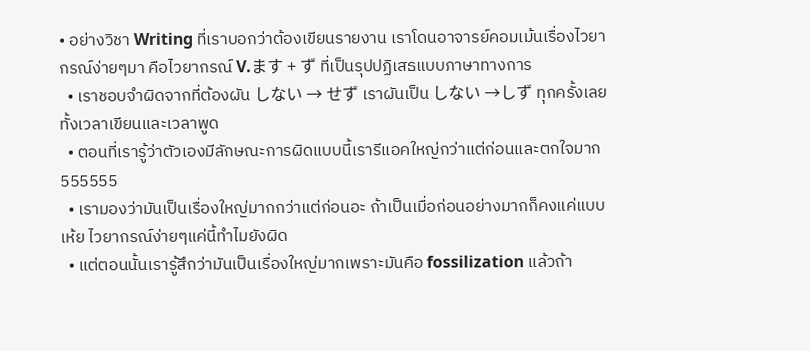• อย่างวิชา Writing ที่เราบอกว่าต้องเขียนรายงาน เราโดนอาจารย์คอมเม้นเรื่องไวยากรณ์ง่ายๆมา คือไวยากรณ์ V.ます + ず ที่เป็นรุปปฏิเสธแบบภาษาทางการ
  • เราชอบจำผิดจากที่ต้องผัน しない → せず เราผันเป็น しない →しず ทุกครั้งเลย ทั้งเวลาเขียนและเวลาพูด
  • ตอนที่เรารู้ว่าตัวเองมีลักษณะการผิดแบบนี้เรารีแอคใหญ่กว่าแต่ก่อนและตกใจมาก555555
  • เรามองว่ามันเป็นเรื่องใหญ่มากกว่าแต่ก่อนอะ ถ้าเป็นเมื่อก่อนอย่างมากก็คงแค่แบบ เห้ย ไวยากรณ์ง่ายๆแค่นี้ทำไมยังผิด
  • แต่ตอนนั้นเรารู้สึกว่ามันเป็นเรื่องใหญ่มากเพราะมันคือ fossilization แล้วถ้า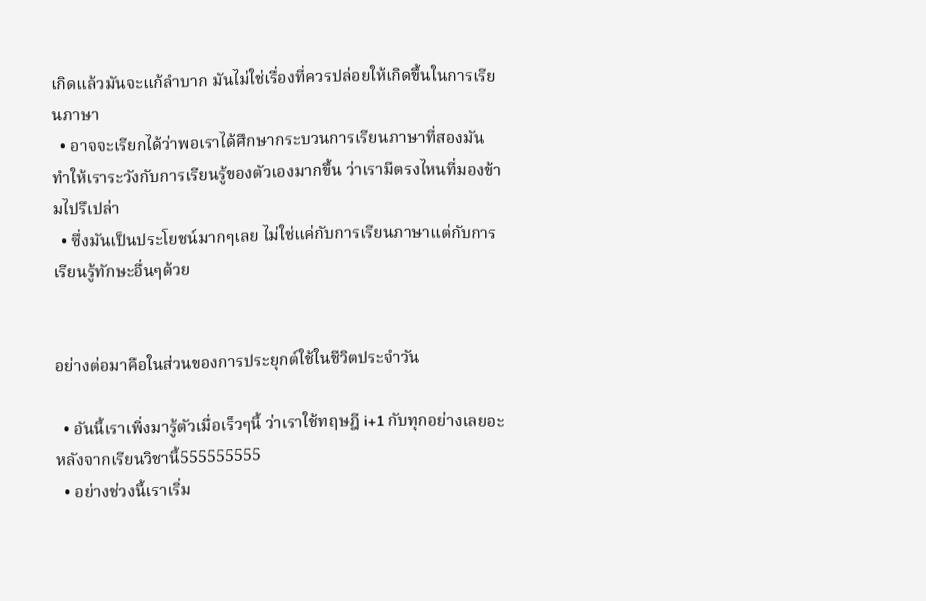เกิดแล้วมันจะแก้ลำบาก มันไม่ใช่เรื่องที่ควรปล่อยให้เกิดขึ้นในการเรียนภาษา
  • อาจจะเรียกได้ว่าพอเราได้ศึกษากระบวนการเรียนภาษาที่สองมันทำให้เราระวังกับการเรียนรู้ของตัวเองมากขึ้น ว่าเรามีตรงไหนที่มองข้ามไปรึเปล่า
  • ซึ่งมันเป็นประโยชน์มากๆเลย ไม่ใช่แค่กับการเรียนภาษาแต่กับการเรียนรู้ทักษะอื่นๆด้วย


อย่างต่อมาคือในส่วนของการประยุกต์ใช้ในชีวิตประจำวัน

  • อันนี้เราเพิ่งมารู้ตัวเมื่อเร็วๆนี้ ว่าเราใช้ทฤษฎี i+1 กับทุกอย่างเลยอะหลังจากเรียนวิชานี้555555555
  • อย่างช่วงนี้เราเริ่ม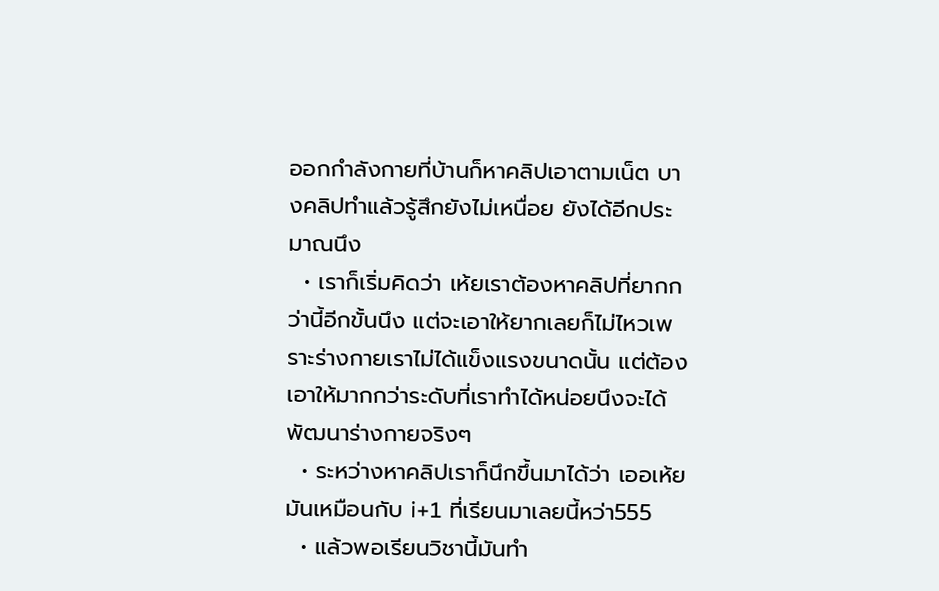ออกกำลังกายที่บ้านก็หาคลิปเอาตามเน็ต บางคลิปทำแล้วรู้สึกยังไม่เหนื่อย ยังได้อีกประมาณนึง
  • เราก็เริ่มคิดว่า เห้ยเราต้องหาคลิปที่ยากกว่านี้อีกขั้นนึง แต่จะเอาให้ยากเลยก็ไม่ไหวเพราะร่างกายเราไม่ได้แข็งแรงขนาดนั้น แต่ต้องเอาให้มากกว่าระดับที่เราทำได้หน่อยนึงจะได้พัฒนาร่างกายจริงๆ
  • ระหว่างหาคลิปเราก็นึกขึ้นมาได้ว่า เออเห้ยมันเหมือนกับ i+1 ที่เรียนมาเลยนี้หว่า555
  • แล้วพอเรียนวิชานี้มันทำ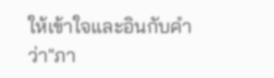ให้เข้าใจและอินกับคำว่า"ภา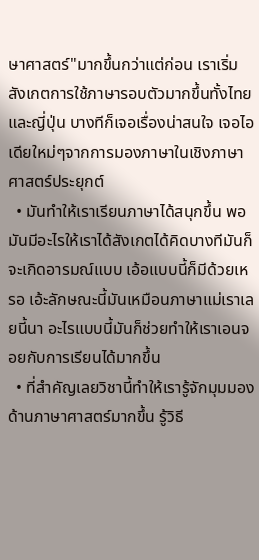ษาศาสตร์"มากขึ้นกว่าแต่ก่อน เราเริ่มสังเกตการใช้ภาษารอบตัวมากขึ้นทั้งไทยและญี่ปุ่น บางทีก็เจอเรื่องน่าสนใจ เจอไอเดียใหม่ๆจากการมองภาษาในเชิงภาษาศาสตร์ประยุกต์
  • มันทำให้เราเรียนภาษาได้สนุกขึ้น พอมันมีอะไรให้เราได้สังเกตได้คิดบางทีมันก็จะเกิดอารมณ์แบบ เอ้อแบบนี้ก็มีด้วยเหรอ เอ้ะลักษณะนี้มันเหมือนภาษาแม่เราเลยนี้นา อะไรแบบนี้มันก็ช่วยทำให้เราเอนจอยกับการเรียนได้มากขึ้น
  • ที่สำคัญเลยวิชานี้ทำให้เรารู้จักมุมมองด้านภาษาศาสตร์มากขึ้น รู้วิธี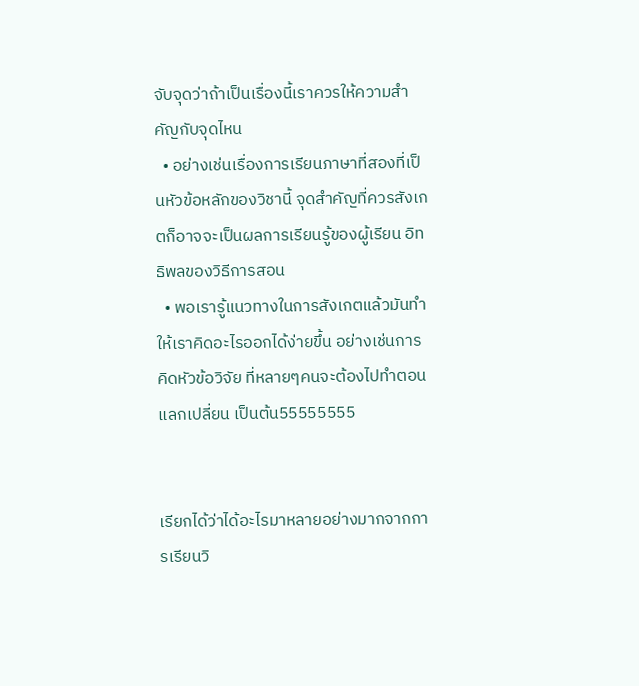จับจุดว่าถ้าเป็นเรื่องนี้เราควรให้ความสำคัญกับจุดไหน
  • อย่างเช่นเรื่องการเรียนภาษาที่สองที่เป็นหัวข้อหลักของวิชานี้ จุดสำคัญที่ควรสังเกตก็อาจจะเป็นผลการเรียนรู้ของผู้เรียน อิทธิพลของวิธีการสอน
  • พอเรารู้แนวทางในการสังเกตแล้วมันทำให้เราคิดอะไรออกได้ง่ายขึ้น อย่างเช่นการคิดหัวข้อวิจัย ที่หลายๆคนจะต้องไปทำตอนแลกเปลี่ยน เป็นต้น55555555


เรียกได้ว่าได้อะไรมาหลายอย่างมากจากการเรียนวิ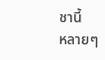ชานี้
หลายๆ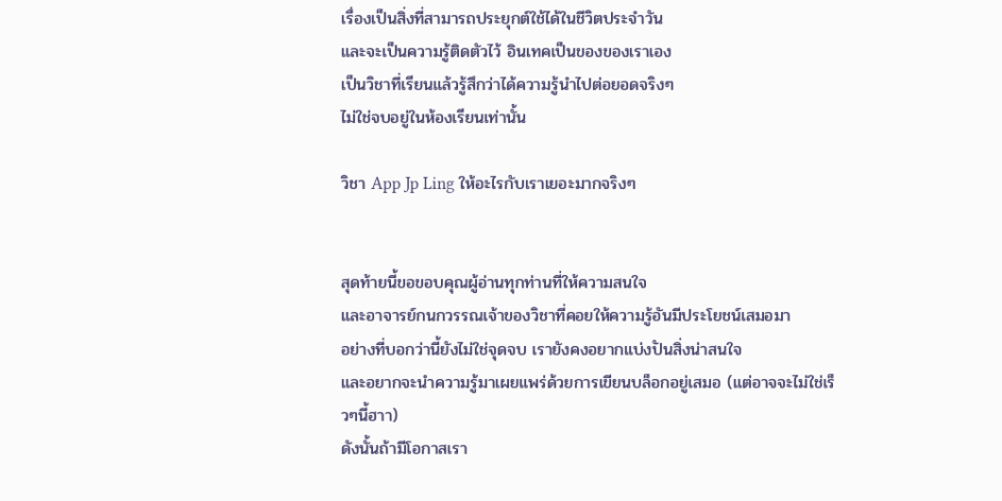เรื่องเป็นสิ่งที่สามารถประยุกต์ใช้ได้ในชีวิตประจำวัน
และจะเป็นความรู้ติดตัวไว้ อินเทคเป็นของของเราเอง
เป็นวิชาที่เรียนแล้วรู้สึกว่าได้ความรู้นำไปต่อยอดจริงๆ
ไม่ใช่จบอยู่ในห้องเรียนเท่านั้น

วิชา App Jp Ling ให้อะไรกับเราเยอะมากจริงๆ


สุดท้ายนี้ขอขอบคุณผู้อ่านทุกท่านที่ให้ความสนใจ
และอาจารย์กนกวรรณเจ้าของวิชาที่คอยให้ความรู้อันมีประโยชน์เสมอมา
อย่างที่บอกว่านี้ยังไม่ใช่จุดจบ เรายังคงอยากแบ่งปันสิ่งน่าสนใจ
และอยากจะนำความรู้มาเผยแพร่ด้วยการเขียนบล็อกอยู่เสมอ (แต่อาจจะไม่ใช่เร็วๆนี้ฮาา)
ดังนั้นถ้ามีโอกาสเรา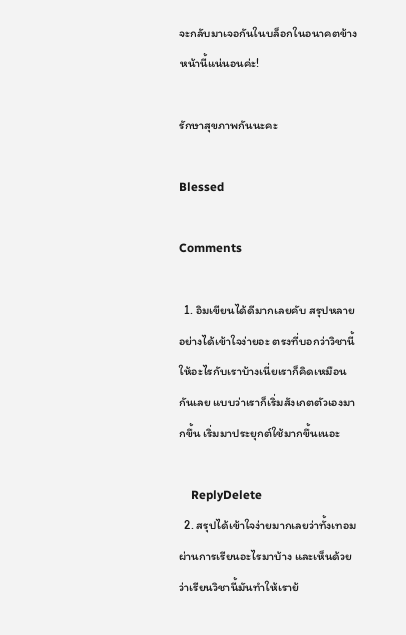จะกลับมาเจอกันในบล็อกในอนาคตข้างหน้านี้แน่นอนค่ะ!

รักษาสุขภาพกันนะคะ

Blessed

Comments

  1. อิมเขียนได้ดีมากเลยคับ สรุปหลายอย่างได้เข้าใจง่ายอะ ตรงที่บอกว่าวิชานี้ให้อะไรกับเราบ้างเนี่ยเราก็คิดเหมือนกันเลย แบบว่าเราก็เริ่มสังเกตตัวเองมากขึ้น เริ่มมาประยุกต์ใช้มากขึ้นเนอะ

    ReplyDelete
  2. สรุปได้เข้าใจง่ายมากเลยว่าทั้งเทอมผ่านการเรียนอะไรมาบ้าง และเห็นด้วยว่าเรียนวิชานี้มันทำให้เราย้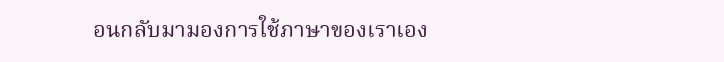อนกลับมามองการใช้ภาษาของเราเอง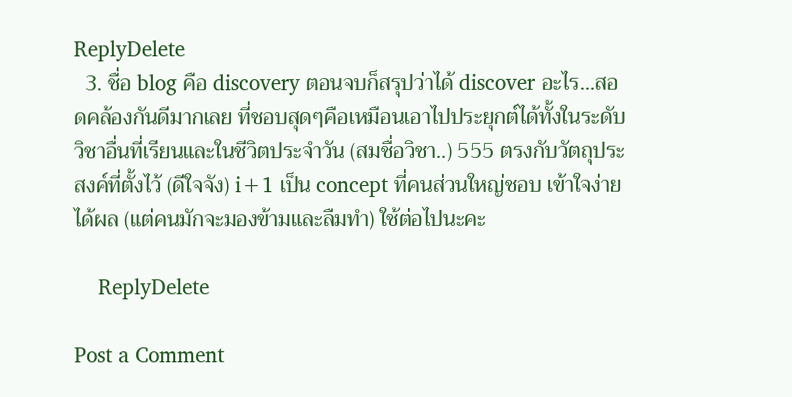ReplyDelete
  3. ชื่อ blog คือ discovery ตอนจบก็สรุปว่าได้ discover อะไร...สอดคล้องกันดีมากเลย ที่ชอบสุดๆคือเหมือนเอาไปประยุกต์ได้ทั้งในระดับวิชาอื่นที่เรียนและในชีวิตประจำวัน (สมชื่อวิชา..) 555 ตรงกับวัตถุประสงค์ที่ตั้งไว้ (ดีใจจัง) i+1 เป็น concept ที่คนส่วนใหญ่ชอบ เข้าใจง่าย ได้ผล (แต่คนมักจะมองข้ามและลืมทำ) ใช้ต่อไปนะคะ

    ReplyDelete

Post a Comment